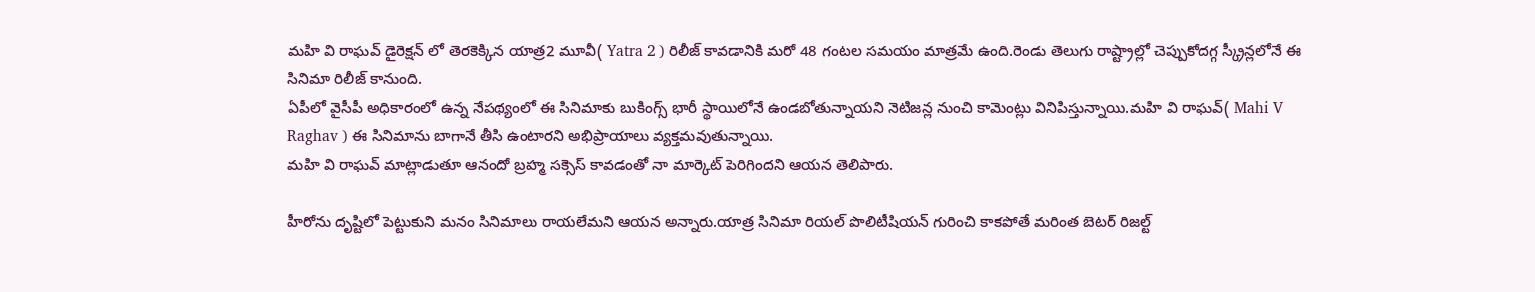మహి వి రాఘవ్ డైరెక్షన్ లో తెరకెక్కిన యాత్ర2 మూవీ( Yatra 2 ) రిలీజ్ కావడానికి మరో 48 గంటల సమయం మాత్రమే ఉంది.రెండు తెలుగు రాష్ట్రాల్లో చెప్పుకోదగ్గ స్క్రీన్లలోనే ఈ సినిమా రిలీజ్ కానుంది.
ఏపీలో వైసీపీ అధికారంలో ఉన్న నేపథ్యంలో ఈ సినిమాకు బుకింగ్స్ భారీ స్థాయిలోనే ఉండబోతున్నాయని నెటిజన్ల నుంచి కామెంట్లు వినిపిస్తున్నాయి.మహి వి రాఘవ్( Mahi V Raghav ) ఈ సినిమాను బాగానే తీసి ఉంటారని అభిప్రాయాలు వ్యక్తమవుతున్నాయి.
మహి వి రాఘవ్ మాట్లాడుతూ ఆనందో బ్రహ్మ సక్సెస్ కావడంతో నా మార్కెట్ పెరిగిందని ఆయన తెలిపారు.

హీరోను దృష్టిలో పెట్టుకుని మనం సినిమాలు రాయలేమని ఆయన అన్నారు.యాత్ర సినిమా రియల్ పొలిటీషియన్ గురించి కాకపోతే మరింత బెటర్ రిజల్ట్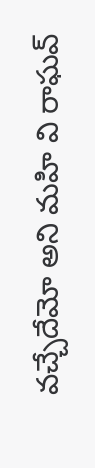వచ్చేదేమో అని మహి వి రాఘవ్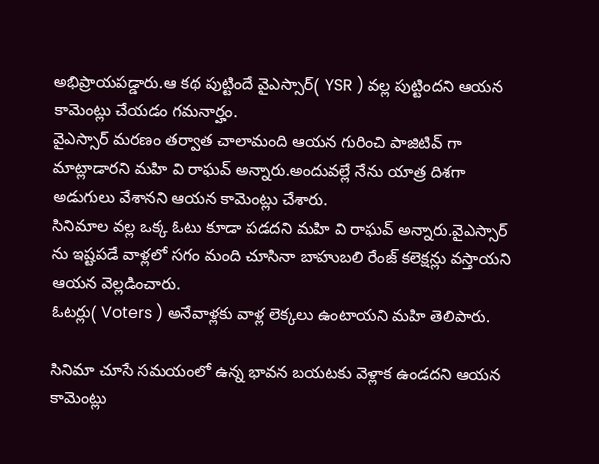అభిప్రాయపడ్డారు.ఆ కథ పుట్టిందే వైఎస్సార్( YSR ) వల్ల పుట్టిందని ఆయన కామెంట్లు చేయడం గమనార్హం.
వైఎస్సార్ మరణం తర్వాత చాలామంది ఆయన గురించి పాజిటివ్ గా మాట్లాడారని మహి వి రాఘవ్ అన్నారు.అందువల్లే నేను యాత్ర దిశగా అడుగులు వేశానని ఆయన కామెంట్లు చేశారు.
సినిమాల వల్ల ఒక్క ఓటు కూడా పడదని మహి వి రాఘవ్ అన్నారు.వైఎస్సార్ ను ఇష్టపడే వాళ్లలో సగం మంది చూసినా బాహుబలి రేంజ్ కలెక్షన్లు వస్తాయని ఆయన వెల్లడించారు.
ఓటర్లు( Voters ) అనేవాళ్లకు వాళ్ల లెక్కలు ఉంటాయని మహి తెలిపారు.

సినిమా చూసే సమయంలో ఉన్న భావన బయటకు వెళ్లాక ఉండదని ఆయన కామెంట్లు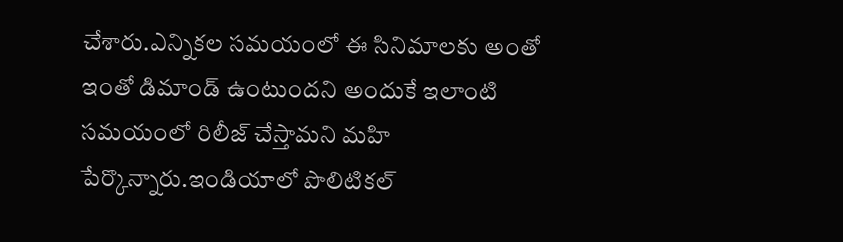చేశారు.ఎన్నికల సమయంలో ఈ సినిమాలకు అంతో ఇంతో డిమాండ్ ఉంటుందని అందుకే ఇలాంటి సమయంలో రిలీజ్ చేస్తామని మహి పేర్కొన్నారు.ఇండియాలో పొలిటికల్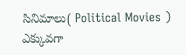సినిమాలు( Political Movies ) ఎక్కువగా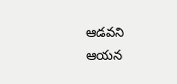ఆడవని ఆయన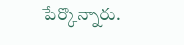పేర్కొన్నారు.